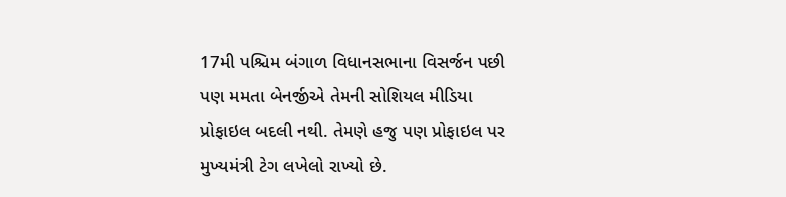17મી પશ્ચિમ બંગાળ વિધાનસભાના વિસર્જન પછી પણ મમતા બેનર્જીએ તેમની સોશિયલ મીડિયા પ્રોફાઇલ બદલી નથી. તેમણે હજુ પણ પ્રોફાઇલ પર મુખ્યમંત્રી ટેગ લખેલો રાખ્યો છે.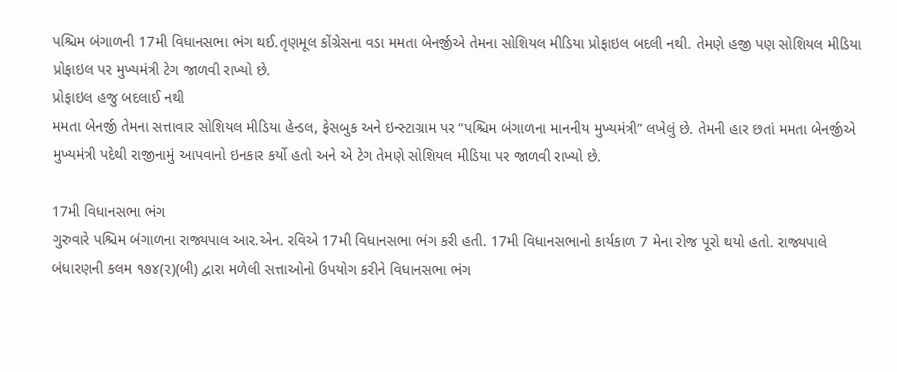પશ્ચિમ બંગાળની 17મી વિધાનસભા ભંગ થઈ.તૃણમૂલ કોંગ્રેસના વડા મમતા બેનર્જીએ તેમના સોશિયલ મીડિયા પ્રોફાઇલ બદલી નથી. તેમણે હજી પણ સોશિયલ મીડિયા પ્રોફાઇલ પર મુખ્યમંત્રી ટેગ જાળવી રાખ્યો છે.
પ્રોફાઇલ હજુ બદલાઈ નથી
મમતા બેનર્જી તેમના સત્તાવાર સોશિયલ મીડિયા હેન્ડલ, ફેસબુક અને ઇન્સ્ટાગ્રામ પર “પશ્ચિમ બંગાળના માનનીય મુખ્યમંત્રી” લખેલું છે. તેમની હાર છતાં મમતા બેનર્જીએ મુખ્યમંત્રી પદેથી રાજીનામું આપવાનો ઇનકાર કર્યો હતો અને એ ટેગ તેમણે સોશિયલ મીડિયા પર જાળવી રાખ્યો છે.

17મી વિધાનસભા ભંગ
ગુરુવારે પશ્ચિમ બંગાળના રાજ્યપાલ આર.એન. રવિએ 17મી વિધાનસભા ભંગ કરી હતી. 17મી વિધાનસભાનો કાર્યકાળ 7 મેના રોજ પૂરો થયો હતો. રાજ્યપાલે બંધારણની કલમ ૧૭૪(૨)(બી) દ્વારા મળેલી સત્તાઓનો ઉપયોગ કરીને વિધાનસભા ભંગ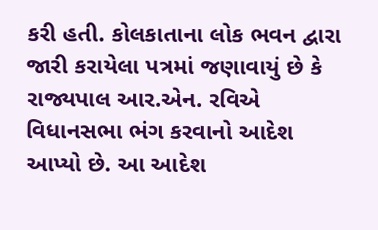કરી હતી. કોલકાતાના લોક ભવન દ્વારા જારી કરાયેલા પત્રમાં જણાવાયું છે કે રાજ્યપાલ આર.એન. રવિએ વિધાનસભા ભંગ કરવાનો આદેશ આપ્યો છે. આ આદેશ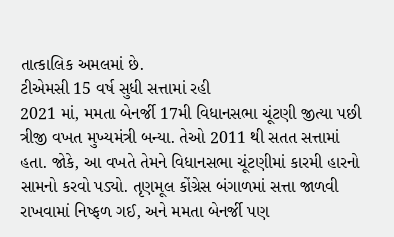તાત્કાલિક અમલમાં છે.
ટીએમસી 15 વર્ષ સુધી સત્તામાં રહી
2021 માં, મમતા બેનર્જી 17મી વિધાનસભા ચૂંટણી જીત્યા પછી ત્રીજી વખત મુખ્યમંત્રી બન્યા. તેઓ 2011 થી સતત સત્તામાં હતા. જોકે, આ વખતે તેમને વિધાનસભા ચૂંટણીમાં કારમી હારનો સામનો કરવો પડ્યો. તૃણમૂલ કોંગ્રેસ બંગાળમાં સત્તા જાળવી રાખવામાં નિષ્ફળ ગઈ, અને મમતા બેનર્જી પણ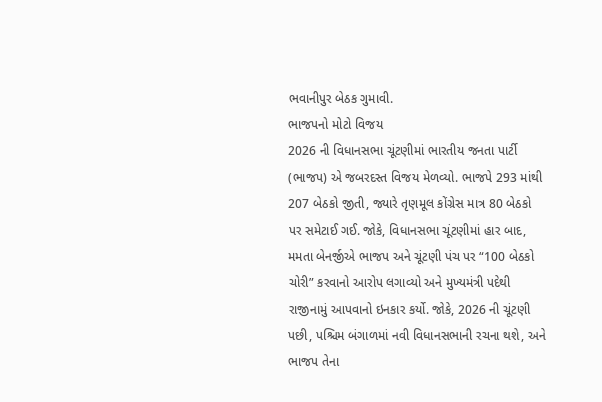ભવાનીપુર બેઠક ગુમાવી.
ભાજપનો મોટો વિજય
2026 ની વિધાનસભા ચૂંટણીમાં ભારતીય જનતા પાર્ટી (ભાજપ) એ જબરદસ્ત વિજય મેળવ્યો. ભાજપે 293 માંથી 207 બેઠકો જીતી, જ્યારે તૃણમૂલ કોંગ્રેસ માત્ર 80 બેઠકો પર સમેટાઈ ગઈ. જોકે, વિધાનસભા ચૂંટણીમાં હાર બાદ, મમતા બેનર્જીએ ભાજપ અને ચૂંટણી પંચ પર “100 બેઠકો ચોરી” કરવાનો આરોપ લગાવ્યો અને મુખ્યમંત્રી પદેથી રાજીનામું આપવાનો ઇનકાર કર્યો. જોકે, 2026 ની ચૂંટણી પછી, પશ્ચિમ બંગાળમાં નવી વિધાનસભાની રચના થશે, અને ભાજપ તેના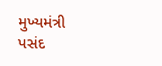મુખ્યમંત્રી પસંદ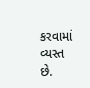કરવામાં વ્યસ્ત છે.